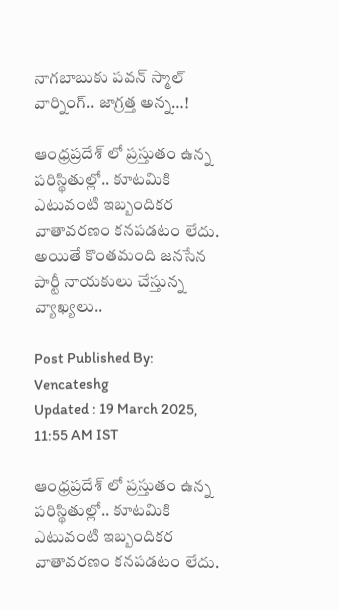నాగబాబుకు పవన్ స్మాల్ వార్నింగ్.. జాగ్రత్త అన్న…!

ఆంధ్రప్రదేశ్ లో ప్రస్తుతం ఉన్న పరిస్థితుల్లో.. కూటమికి ఎటువంటి ఇబ్బందికర వాతావరణం కనపడటం లేదు. అయితే కొంతమంది జనసేన పార్టీ నాయకులు చేస్తున్న వ్యాఖ్యలు..

Post Published By: Vencateshg
Updated : 19 March 2025, 11:55 AM IST

ఆంధ్రప్రదేశ్ లో ప్రస్తుతం ఉన్న పరిస్థితుల్లో.. కూటమికి ఎటువంటి ఇబ్బందికర వాతావరణం కనపడటం లేదు.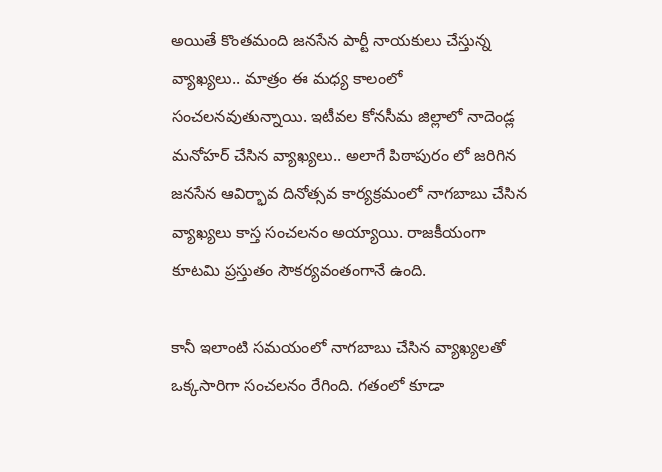అయితే కొంతమంది జనసేన పార్టీ నాయకులు చేస్తున్న వ్యాఖ్యలు.. మాత్రం ఈ మధ్య కాలంలో సంచలనవుతున్నాయి. ఇటీవల కోనసీమ జిల్లాలో నాదెండ్ల మనోహర్ చేసిన వ్యాఖ్యలు.. అలాగే పిఠాపురం లో జరిగిన జనసేన ఆవిర్భావ దినోత్సవ కార్యక్రమంలో నాగబాబు చేసిన వ్యాఖ్యలు కాస్త సంచలనం అయ్యాయి. రాజకీయంగా కూటమి ప్రస్తుతం సౌకర్యవంతంగానే ఉంది.

కానీ ఇలాంటి సమయంలో నాగబాబు చేసిన వ్యాఖ్యలతో ఒక్కసారిగా సంచలనం రేగింది. గతంలో కూడా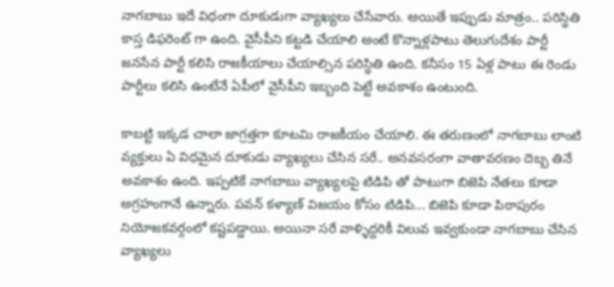నాగబాబు ఇదే విధంగా దూకుడుగా వ్యాఖ్యలు చేసేవారు. అయితే ఇప్పుడు మాత్రం.. పరిస్థితి కాస్త డిఫరెంట్ గా ఉంది. వైసీపీని కట్టడి చేయాలి అంటే కొన్నాళ్లపాటు తెలుగుదేశం పార్టీ జనసేన పార్టీ కలిసి రాజకీయాలు చేయాల్సిన పరిస్థితి ఉంది. కనీసం 15 ఏళ్ల పాటు ఈ రెండు పార్టీలు కలిసి ఉంటేనే ఏపీలో వైసీపీని ఇబ్బంది పెట్టే అవకాశం ఉంటుంది.

కాబట్టి ఇక్కడ చాలా జాగ్రత్తగా కూటమి రాజకీయం చేయాలి. ఈ తరుణంలో నాగబాబు లాంటి వ్యక్తులు ఏ విధమైన దూకుడు వ్యాఖ్యలు చేసిన సరే.. అనవసరంగా వాతావరణం దెబ్బ తినే అవకాశం ఉంది. ఇప్పటికే నాగబాబు వ్యాఖ్యలపై టిడిపి తో పాటుగా బిజెపి నేతలు కూడా అగ్రహంగానే ఉన్నారు. పవన్ కళ్యాణ్ విజయం కోసం టిడిపి... బిజెపి కూడా పిఠాపురం నియోజకవర్గంలో కష్టపడ్డాయి. అయినా సరే వాళ్ళిద్దరికీ విలువ ఇవ్వకుండా నాగబాబు చేసిన వ్యాఖ్యలు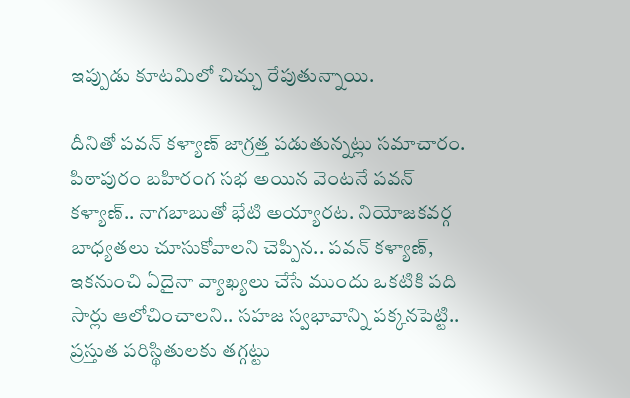ఇప్పుడు కూటమిలో చిచ్చు రేపుతున్నాయి.

దీనితో పవన్ కళ్యాణ్ జాగ్రత్త పడుతున్నట్లు సమాచారం. పిఠాపురం బహిరంగ సభ అయిన వెంటనే పవన్ కళ్యాణ్.. నాగబాబుతో భేటి అయ్యారట. నియోజకవర్గ బాధ్యతలు చూసుకోవాలని చెప్పిన.. పవన్ కళ్యాణ్, ఇకనుంచి ఏదైనా వ్యాఖ్యలు చేసే ముందు ఒకటికి పది సార్లు ఆలోచించాలని.. సహజ స్వభావాన్ని పక్కనపెట్టి.. ప్రస్తుత పరిస్థితులకు తగ్గట్టు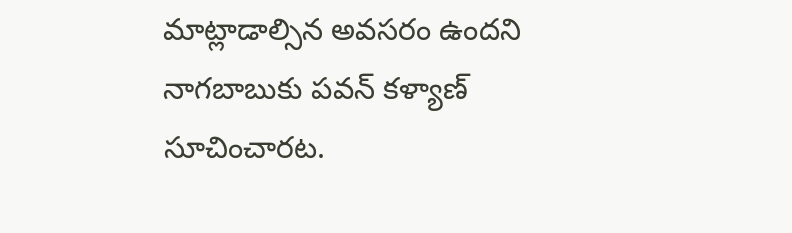మాట్లాడాల్సిన అవసరం ఉందని నాగబాబుకు పవన్ కళ్యాణ్ సూచించారట.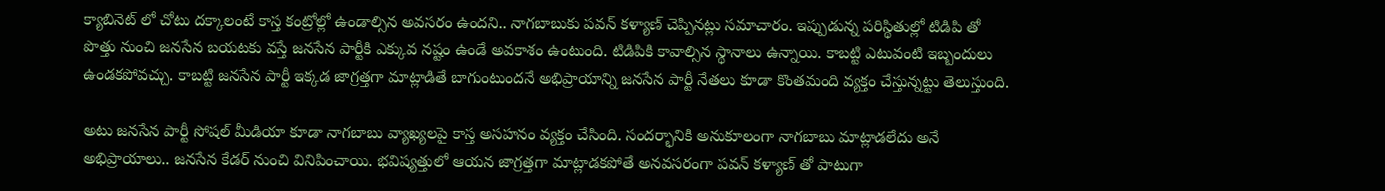క్యాబినెట్ లో చోటు దక్కాలంటే కాస్త కంట్రోల్లో ఉండాల్సిన అవసరం ఉందని.. నాగబాబుకు పవన్ కళ్యాణ్ చెప్పినట్లు సమాచారం. ఇప్పుడున్న పరిస్థితుల్లో టిడిపి తో పొత్తు నుంచి జనసేన బయటకు వస్తే జనసేన పార్టీకి ఎక్కువ నష్టం ఉండే అవకాశం ఉంటుంది. టిడిపికి కావాల్సిన స్థానాలు ఉన్నాయి. కాబట్టి ఎటువంటి ఇబ్బందులు ఉండకపోవచ్చు. కాబట్టి జనసేన పార్టీ ఇక్కడ జాగ్రత్తగా మాట్లాడితే బాగుంటుందనే అభిప్రాయాన్ని జనసేన పార్టీ నేతలు కూడా కొంతమంది వ్యక్తం చేస్తున్నట్టు తెలుస్తుంది.

అటు జనసేన పార్టీ సోషల్ మీడియా కూడా నాగబాబు వ్యాఖ్యలపై కాస్త అసహనం వ్యక్తం చేసింది. సందర్భానికి అనుకూలంగా నాగబాబు మాట్లాడలేదు అనే అభిప్రాయాలు.. జనసేన కేడర్ నుంచి వినిపించాయి. భవిష్యత్తులో ఆయన జాగ్రత్తగా మాట్లాడకపోతే అనవసరంగా పవన్ కళ్యాణ్ తో పాటుగా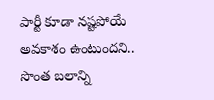పార్టీ కూడా నష్టపోయే అవకాశం ఉంటుందని.. సొంత బలాన్ని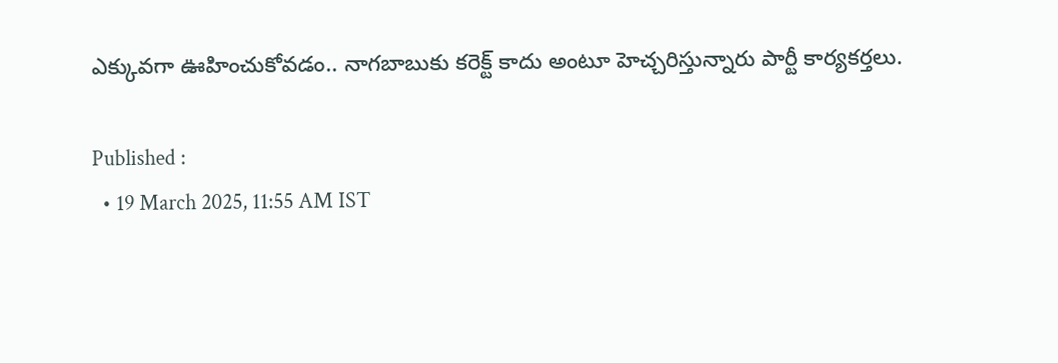ఎక్కువగా ఊహించుకోవడం.. నాగబాబుకు కరెక్ట్ కాదు అంటూ హెచ్చరిస్తున్నారు పార్టీ కార్యకర్తలు.

Published :
  • 19 March 2025, 11:55 AM IST